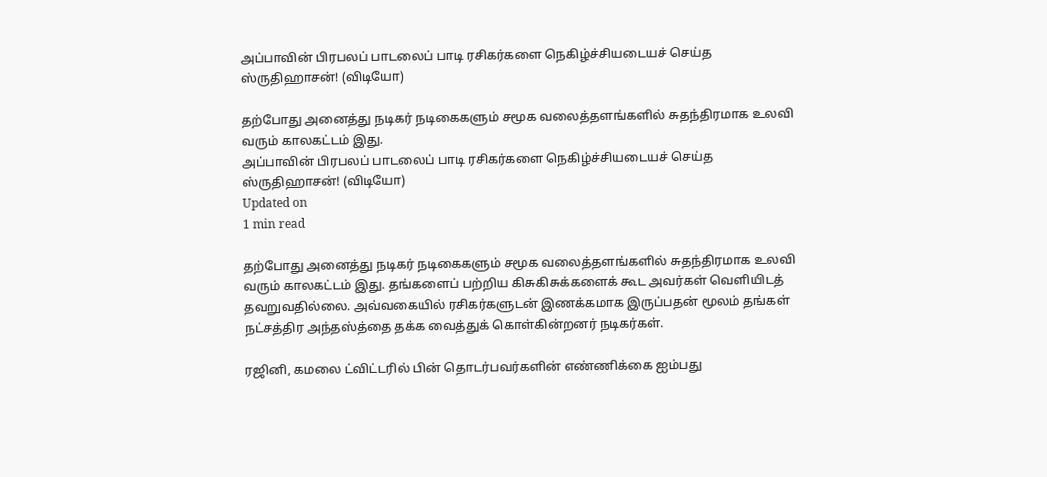அப்பாவின் பிரபலப் பாடலைப் பாடி ரசிகர்களை நெகிழ்ச்சியடையச் செய்த ஸ்ருதிஹாசன்! (விடியோ)

தற்போது அனைத்து நடிகர் நடிகைகளும் சமூக வலைத்தளங்களில் சுதந்திரமாக உலவி வரும் காலகட்டம் இது.
அப்பாவின் பிரபலப் பாடலைப் பாடி ரசிகர்களை நெகிழ்ச்சியடையச் செய்த ஸ்ருதிஹாசன்! (விடியோ)
Updated on
1 min read

தற்போது அனைத்து நடிகர் நடிகைகளும் சமூக வலைத்தளங்களில் சுதந்திரமாக உலவி வரும் காலகட்டம் இது. தங்களைப் பற்றிய கிசுகிசுக்களைக் கூட அவர்கள் வெளியிடத் தவறுவதில்லை. அவ்வகையில் ரசிகர்களுடன் இணக்கமாக இருப்பதன் மூலம் தங்கள் நட்சத்திர அந்தஸ்த்தை தக்க வைத்துக் கொள்கின்றனர் நடிகர்கள்.

ரஜினி, கமலை ட்விட்டரில் பின் தொடர்பவர்களின் எண்ணிக்கை ஐம்பது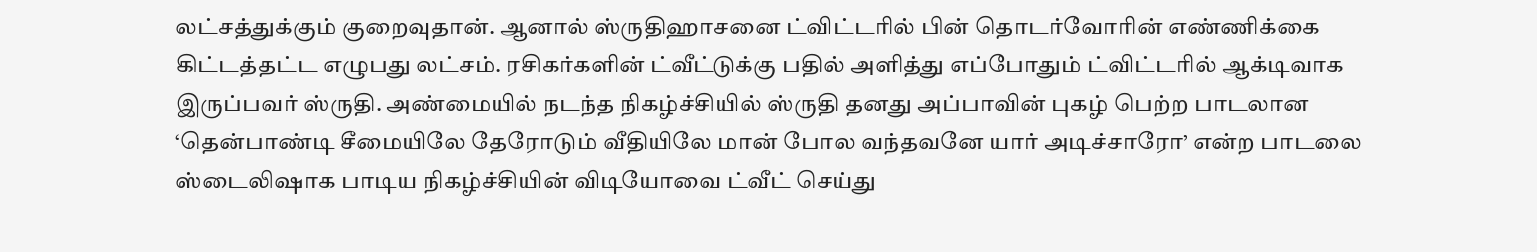லட்சத்துக்கும் குறைவுதான். ஆனால் ஸ்ருதிஹாசனை ட்விட்டரில் பின் தொடர்வோரின் எண்ணிக்கை கிட்டத்தட்ட எழுபது லட்சம். ரசிகர்களின் ட்வீட்டுக்கு பதில் அளித்து எப்போதும் ட்விட்டரில் ஆக்டிவாக இருப்பவர் ஸ்ருதி. அண்மையில் நடந்த நிகழ்ச்சியில் ஸ்ருதி தனது அப்பாவின் புகழ் பெற்ற பாடலான ‘தென்பாண்டி சீமையிலே தேரோடும் வீதியிலே மான் போல வந்தவனே யார் அடிச்சாரோ’ என்ற பாடலை ஸ்டைலிஷாக பாடிய நிகழ்ச்சியின் விடியோவை ட்வீட் செய்து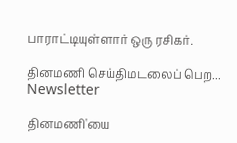பாராட்டியுள்ளார் ஒரு ரசிகர்.

தினமணி செய்திமடலைப் பெற... Newsletter

தினமணி'யை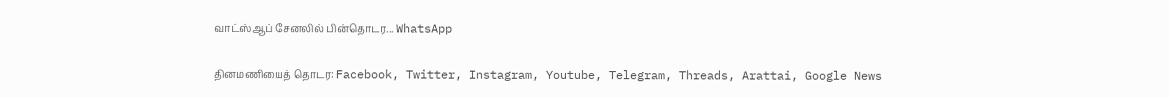வாட்ஸ்ஆப் சேனலில் பின்தொடர... WhatsApp

தினமணியைத் தொடர: Facebook, Twitter, Instagram, Youtube, Telegram, Threads, Arattai, Google News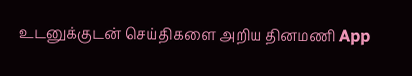உடனுக்குடன் செய்திகளை அறிய தினமணி App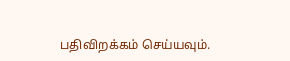பதிவிறக்கம் செய்யவும்.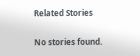Related Stories

No stories found.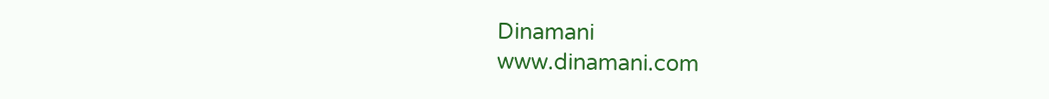Dinamani
www.dinamani.com